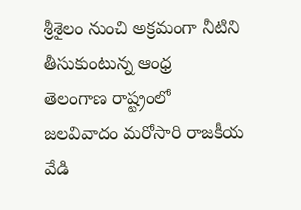శ్రీశైలం నుంచి అక్రమంగా నీటిని తీసుకుంటున్న ఆంధ్ర
తెలంగాణ రాష్ట్రంలో జలవివాదం మరోసారి రాజకీయ వేడి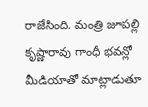రాజేసింది. మంత్రి జూపల్లి కృష్ణారావు గాంధీ భవన్లో మీడియాతో మాట్లాడుతూ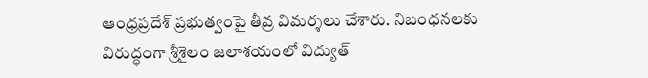ఆంధ్రప్రదేశ్ ప్రభుత్వంపై తీవ్ర విమర్శలు చేశారు. నిబంధనలకు విరుద్ధంగా శ్రీశైలం జలాశయంలో విద్యుత్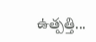ఉత్పత్తి...